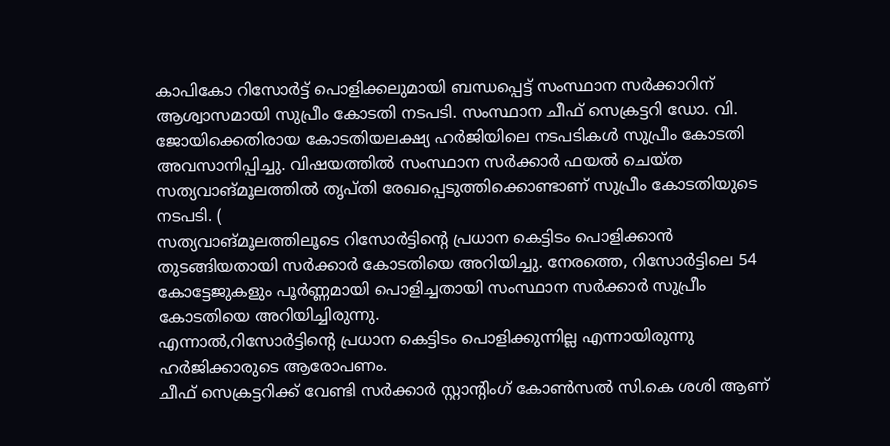കാപികോ റിസോർട്ട് പൊളിക്കലുമായി ബന്ധപ്പെട്ട് സംസ്ഥാന സർക്കാറിന് ആശ്വാസമായി സുപ്രീം കോടതി നടപടി. സംസ്ഥാന ചീഫ് സെക്രട്ടറി ഡോ. വി. ജോയിക്കെതിരായ കോടതിയലക്ഷ്യ ഹർജിയിലെ നടപടികൾ സുപ്രീം കോടതി അവസാനിപ്പിച്ചു. വിഷയത്തിൽ സംസ്ഥാന സർക്കാർ ഫയൽ ചെയ്ത സത്യവാങ്മൂലത്തിൽ തൃപ്തി രേഖപ്പെടുത്തിക്കൊണ്ടാണ് സുപ്രീം കോടതിയുടെ നടപടി. (
സത്യവാങ്മൂലത്തിലൂടെ റിസോർട്ടിന്റെ പ്രധാന കെട്ടിടം പൊളിക്കാൻ തുടങ്ങിയതായി സർക്കാർ കോടതിയെ അറിയിച്ചു. നേരത്തെ, റിസോർട്ടിലെ 54 കോട്ടേജുകളും പൂർണ്ണമായി പൊളിച്ചതായി സംസ്ഥാന സർക്കാർ സുപ്രീം കോടതിയെ അറിയിച്ചിരുന്നു.
എന്നാൽ,റിസോർട്ടിന്റെ പ്രധാന കെട്ടിടം പൊളിക്കുന്നില്ല എന്നായിരുന്നു ഹർജിക്കാരുടെ ആരോപണം.
ചീഫ് സെക്രട്ടറിക്ക് വേണ്ടി സർക്കാർ സ്റ്റാന്റിംഗ് കോൺസൽ സി.കെ ശശി ആണ്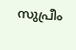സുപ്രീം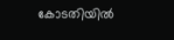കോടതിയിൽ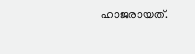ഹാജരായത്.